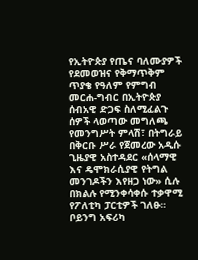የኢትዮጵያ የጤና ባለሙያዎች የደመወዝና የቅማጥቅም ጥያቄ የዓለም የምግብ መርሐ-ግብር በኢትዮጵያ ሰብአዊ ድጋፍ ስለሚፈልጉ ሰዎች ላወጣው መግለጫ የመንግሥት ምላሽ፣ በትግራይ በቅርቡ ሥራ የጀመረው አዲሱ ጊዜያዊ አስተዳደር «ሰላማዊ እና ዴሞክራሲያዊ የትግል መንገዶችን እየዘጋ ነው» ሲሉ በክልሉ የሚንቀሳቀሱ ተቃዋሚ የፖለቲካ ፓርቲዎች ገለፁ። ቦይንግ አፍሪካ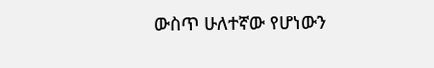ውስጥ ሁለተኛው የሆነውን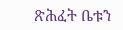ጽሕፈት ቤቱን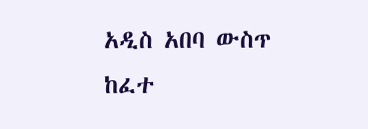አዲስ አበባ ውስጥ ከፈተ